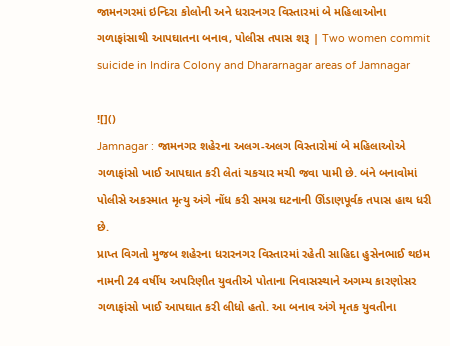જામનગરમાં ઇન્દિરા કોલોની અને ધરારનગર વિસ્તારમાં બે મહિલાઓના ગળાફાંસાથી આપઘાતના બનાવ, પોલીસ તપાસ શરૂ | Two women commit suicide in Indira Colony and Dhararnagar areas of Jamnagar

![]()
Jamnagar : જામનગર શહેરના અલગ-અલગ વિસ્તારોમાં બે મહિલાઓએ ગળાફાંસો ખાઈ આપઘાત કરી લેતાં ચકચાર મચી જવા પામી છે. બંને બનાવોમાં પોલીસે અકસ્માત મૃત્યુ અંગે નોંધ કરી સમગ્ર ઘટનાની ઊંડાણપૂર્વક તપાસ હાથ ધરી છે.
પ્રાપ્ત વિગતો મુજબ શહેરના ધરારનગર વિસ્તારમાં રહેતી સાહિદા હુસેનભાઈ થઇમ નામની 24 વર્ષીય અપરિણીત યુવતીએ પોતાના નિવાસસ્થાને અગમ્ય કારણોસર ગળાફાંસો ખાઈ આપઘાત કરી લીધો હતો. આ બનાવ અંગે મૃતક યુવતીના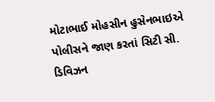મોટાભાઈ મોહસીન હુસેનભાઇએ પોલીસને જાણ કરતાં સિટી સી. ડિવિઝન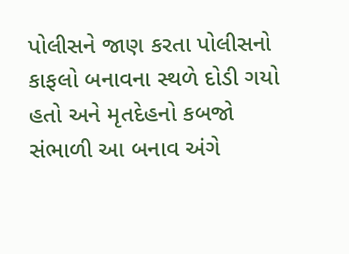પોલીસને જાણ કરતા પોલીસનો કાફલો બનાવના સ્થળે દોડી ગયો હતો અને મૃતદેહનો કબજો સંભાળી આ બનાવ અંગે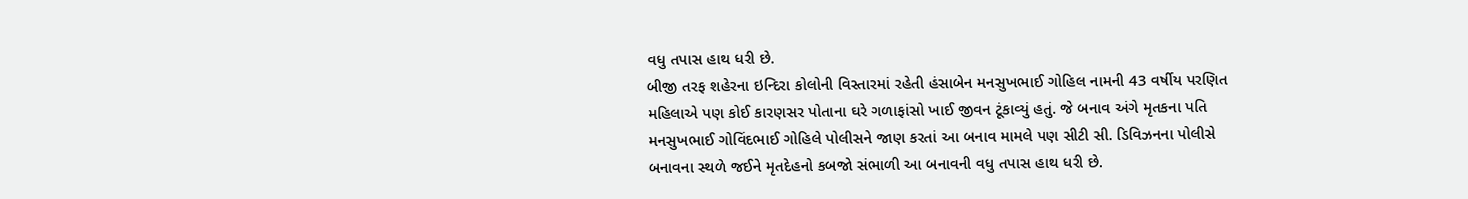વધુ તપાસ હાથ ધરી છે.
બીજી તરફ શહેરના ઇન્દિરા કોલોની વિસ્તારમાં રહેતી હંસાબેન મનસુખભાઈ ગોહિલ નામની 43 વર્ષીય પરણિત મહિલાએ પણ કોઈ કારણસર પોતાના ઘરે ગળાફાંસો ખાઈ જીવન ટૂંકાવ્યું હતું. જે બનાવ અંગે મૃતકના પતિ મનસુખભાઈ ગોવિંદભાઈ ગોહિલે પોલીસને જાણ કરતાં આ બનાવ મામલે પણ સીટી સી. ડિવિઝનના પોલીસે બનાવના સ્થળે જઈને મૃતદેહનો કબજો સંભાળી આ બનાવની વધુ તપાસ હાથ ધરી છે.